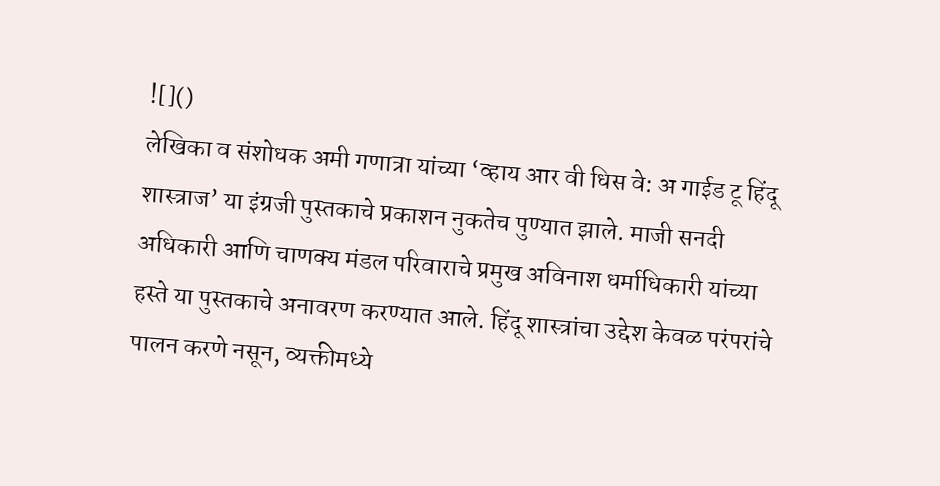![]()
लेखिका व संशोधक अमी गणात्रा यांच्या ‘व्हाय आर वी धिस वे: अ गाईड टू हिंदू शास्त्राज’ या इंग्रजी पुस्तकाचे प्रकाशन नुकतेच पुण्यात झाले. माजी सनदी अधिकारी आणि चाणक्य मंडल परिवाराचे प्रमुख अविनाश धर्माधिकारी यांच्या हस्ते या पुस्तकाचे अनावरण करण्यात आले. हिंदू शास्त्रांचा उद्देश केवळ परंपरांचे पालन करणे नसून, व्यक्तीमध्ये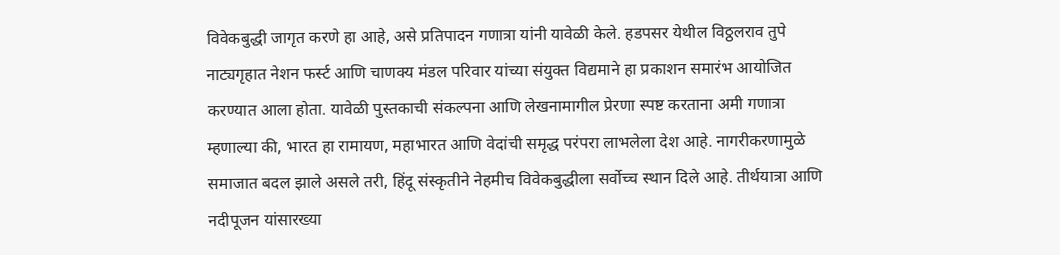विवेकबुद्धी जागृत करणे हा आहे, असे प्रतिपादन गणात्रा यांनी यावेळी केले. हडपसर येथील विठ्ठलराव तुपे नाट्यगृहात नेशन फर्स्ट आणि चाणक्य मंडल परिवार यांच्या संयुक्त विद्यमाने हा प्रकाशन समारंभ आयोजित करण्यात आला होता. यावेळी पुस्तकाची संकल्पना आणि लेखनामागील प्रेरणा स्पष्ट करताना अमी गणात्रा म्हणाल्या की, भारत हा रामायण, महाभारत आणि वेदांची समृद्ध परंपरा लाभलेला देश आहे. नागरीकरणामुळे समाजात बदल झाले असले तरी, हिंदू संस्कृतीने नेहमीच विवेकबुद्धीला सर्वोच्च स्थान दिले आहे. तीर्थयात्रा आणि नदीपूजन यांसारख्या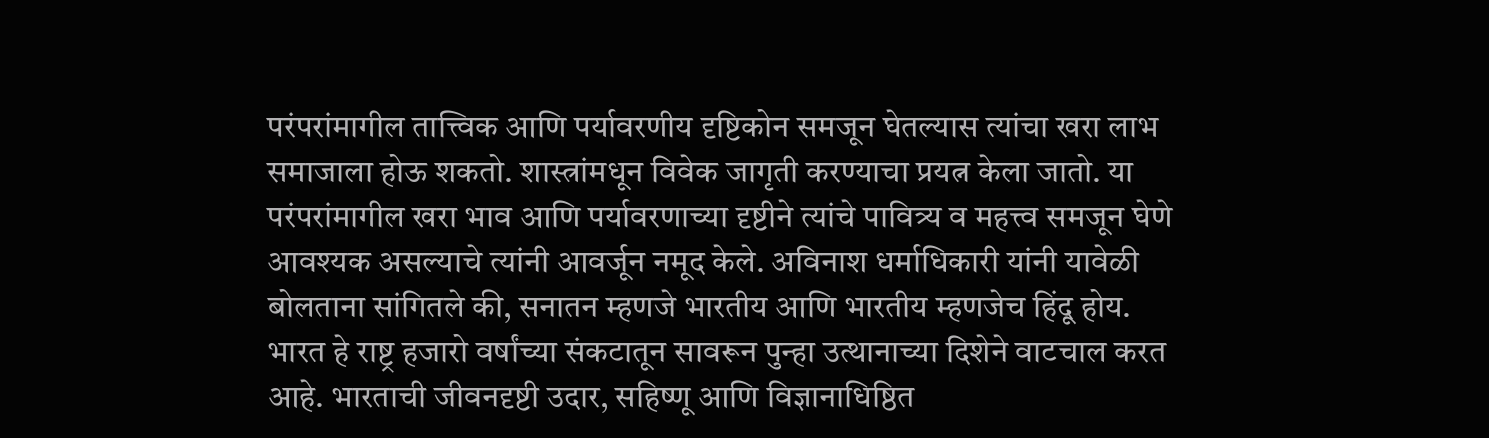परंपरांमागील तात्त्विक आणि पर्यावरणीय दृष्टिकोन समजून घेतल्यास त्यांचा खरा लाभ समाजाला होऊ शकतो. शास्त्रांमधून विवेक जागृती करण्याचा प्रयत्न केला जातो. या परंपरांमागील खरा भाव आणि पर्यावरणाच्या दृष्टीने त्यांचे पावित्र्य व महत्त्व समजून घेणे आवश्यक असल्याचे त्यांनी आवर्जून नमूद केले. अविनाश धर्माधिकारी यांनी यावेळी बोलताना सांगितले की, सनातन म्हणजे भारतीय आणि भारतीय म्हणजेच हिंदू होय. भारत हे राष्ट्र हजारो वर्षांच्या संकटातून सावरून पुन्हा उत्थानाच्या दिशेने वाटचाल करत आहे. भारताची जीवनदृष्टी उदार, सहिष्णू आणि विज्ञानाधिष्ठित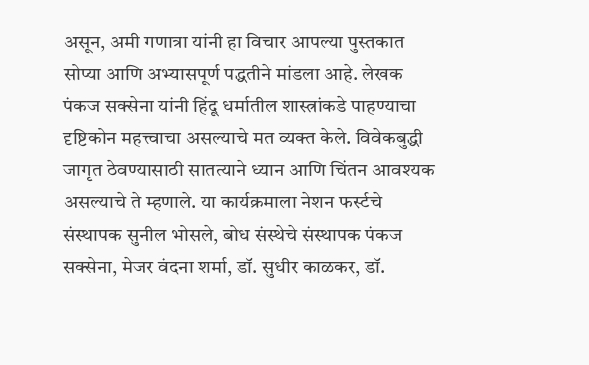असून, अमी गणात्रा यांनी हा विचार आपल्या पुस्तकात सोप्या आणि अभ्यासपूर्ण पद्धतीने मांडला आहे. लेखक पंकज सक्सेना यांनी हिंदू धर्मातील शास्त्रांकडे पाहण्याचा दृष्टिकोन महत्त्वाचा असल्याचे मत व्यक्त केले. विवेकबुद्धी जागृत ठेवण्यासाठी सातत्याने ध्यान आणि चिंतन आवश्यक असल्याचे ते म्हणाले. या कार्यक्रमाला नेशन फर्स्टचे संस्थापक सुनील भोसले, बोध संस्थेचे संस्थापक पंकज सक्सेना, मेजर वंदना शर्मा, डॉ. सुधीर काळकर, डॉ.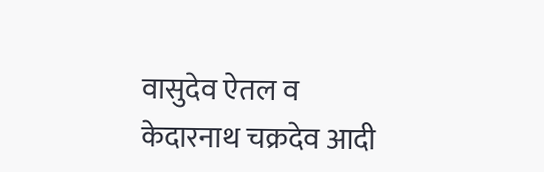वासुदेव ऐतल व केदारनाथ चक्रदेव आदी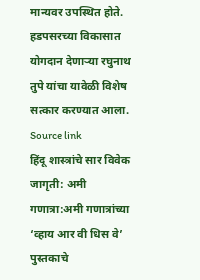मान्यवर उपस्थित होते. हडपसरच्या विकासात योगदान देणाऱ्या रघुनाथ तुपे यांचा यावेळी विशेष सत्कार करण्यात आला.
Source link
हिंदू शास्त्रांचे सार विवेक जागृती: अमी गणात्रा:अमी गणात्रांच्या ‘व्हाय आर वी धिस वे’ पुस्तकाचे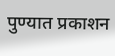पुण्यात प्रकाशन